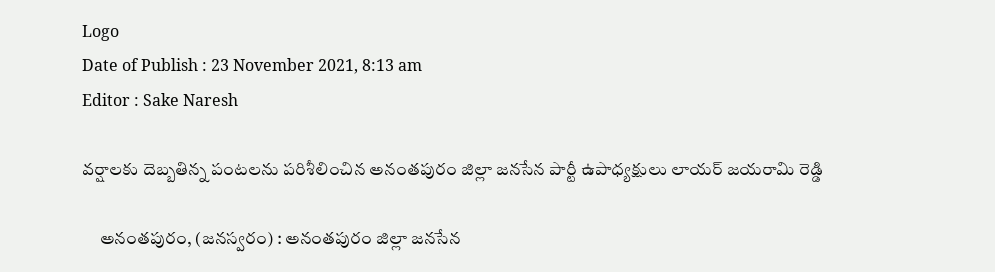Logo
Date of Publish : 23 November 2021, 8:13 am
Editor : Sake Naresh

వర్షాలకు దెబ్బతిన్న పంటలను పరిశీలించిన అనంతపురం జిల్లా జనసేన పార్టీ ఉపాధ్యక్షులు లాయర్ జయరామి రెడ్డి

     అనంతపురం, (జనస్వరం) : అనంతపురం జిల్లా జనసేన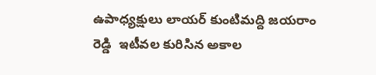ఉపాధ్యక్షులు లాయర్ కుంటిమద్ది జయరాం రెడ్డి  ఇటీవల కురిసిన అకాల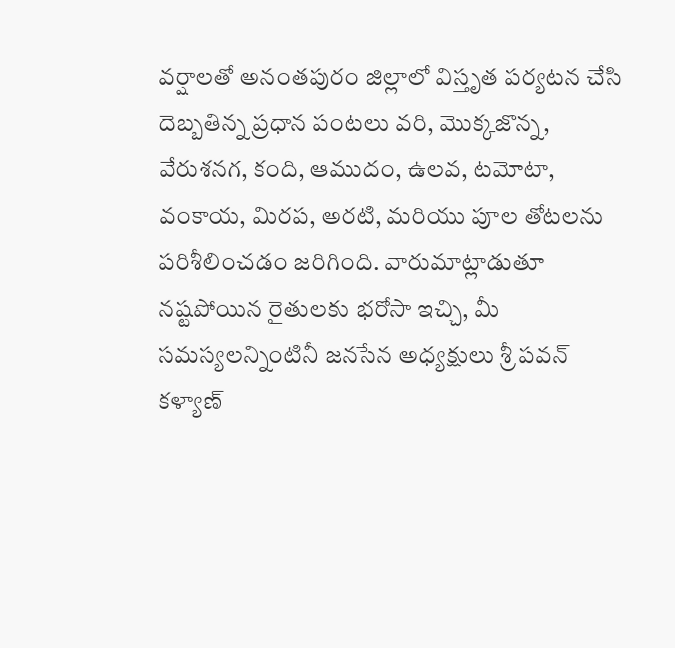వర్షాలతో అనంతపురం జిల్లాలో విస్తృత పర్యటన చేసి దెబ్బతిన్న ప్రధాన పంటలు వరి, మొక్కజొన్న, వేరుశనగ, కంది, ఆముదం, ఉలవ, టమోటా, వంకాయ, మిరప, అరటి, మరియు పూల తోటలను పరిశీలించడం జరిగింది. వారుమాట్లాడుతూ నష్టపోయిన రైతులకు భరోసా ఇచ్చి, మీ సమస్యలన్నింటినీ జనసేన అధ్యక్షులు శ్రీ పవన్ కళ్యాణ్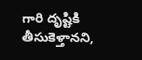గారి దృష్టికి తీసుకెళ్తానని,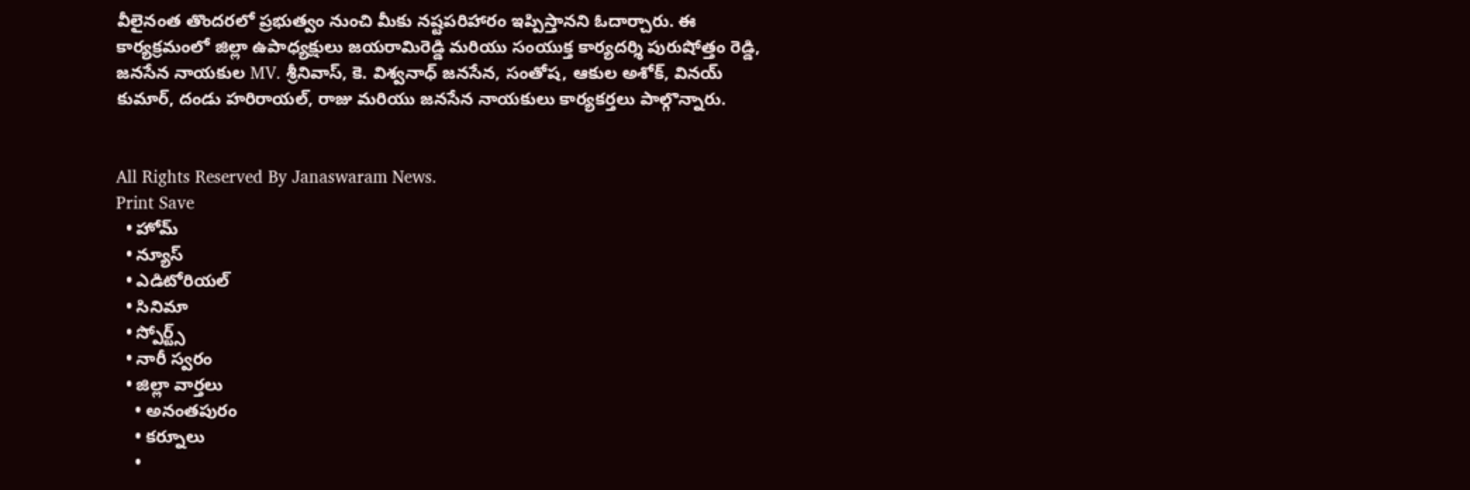వీలైనంత తొందరలో ప్రభుత్వం నుంచి మీకు నష్టపరిహారం ఇప్పిస్తానని ఓదార్చారు. ఈ కార్యక్రమంలో జిల్లా ఉపాధ్యక్షులు జయరామిరెడ్డి మరియు సంయుక్త కార్యదర్శి పురుషోత్తం రెడ్డి, జనసేన నాయకుల MV. శ్రీనివాస్, కె. విశ్వనాధ్ జనసేన, సంతోష, ఆకుల అశోక్, వినయ్ కుమార్, దండు హరిరాయల్, రాజు మరియు జనసేన నాయకులు కార్యకర్తలు పాల్గొన్నారు.


All Rights Reserved By Janaswaram News.
Print Save
  • హోమ్
  • న్యూస్
  • ఎడిటోరియల్
  • సినిమా
  • స్పోర్ట్స్
  • నారీ స్వరం
  • జిల్లా వార్తలు
    • అనంతపురం
    • కర్నూలు
    •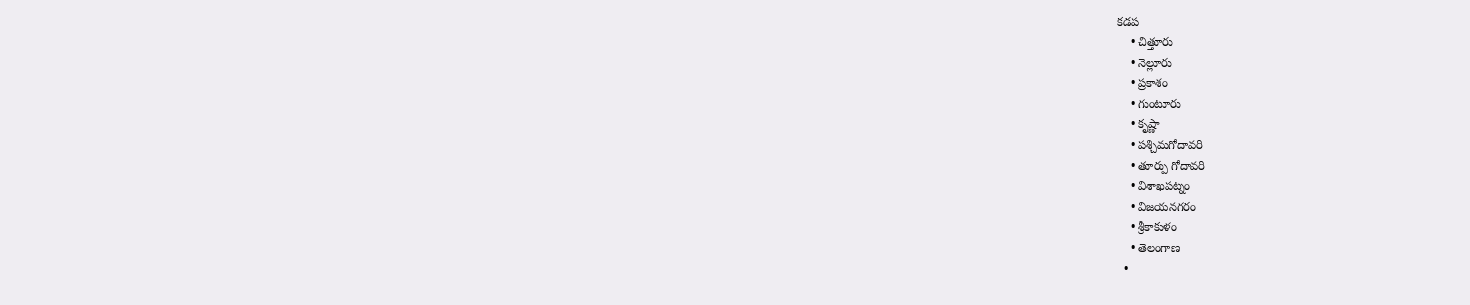కడప
    • చిత్తూరు
    • నెల్లూరు
    • ప్రకాశం
    • గుంటూరు
    • కృష్ణా
    • పశ్చిమగోదావరి
    • తూర్పు గోదావరి
    • విశాఖపట్నం
    • విజయనగరం
    • శ్రీకాకుళం
    • తెలంగాణ
  •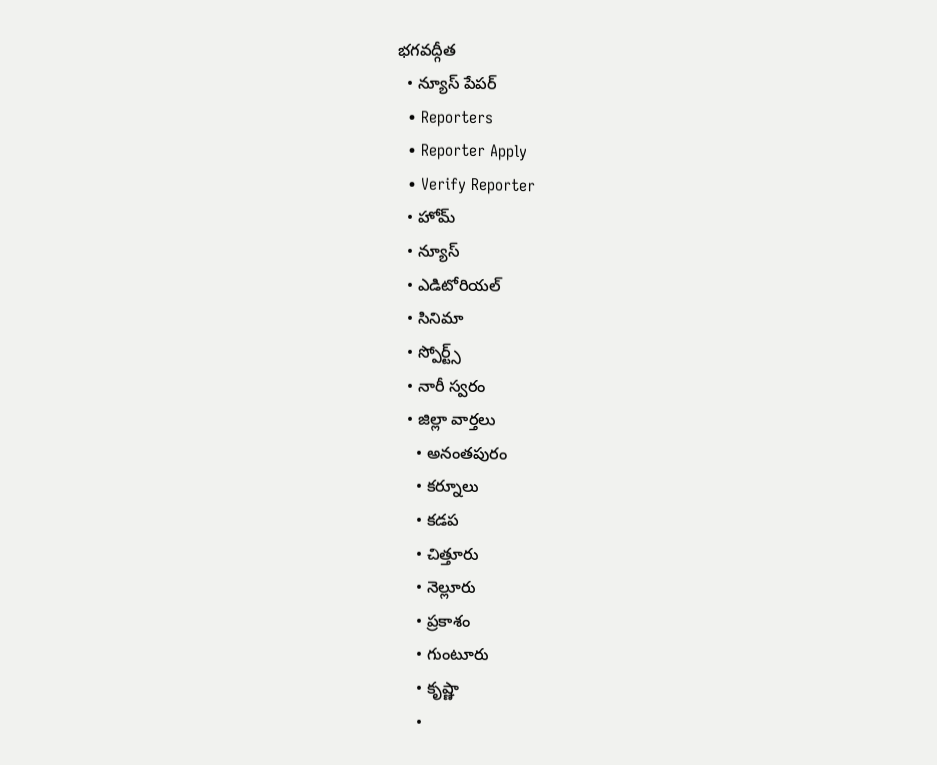భగవద్గీత
  • న్యూస్ పేపర్
  • Reporters
  • Reporter Apply
  • Verify Reporter
  • హోమ్
  • న్యూస్
  • ఎడిటోరియల్
  • సినిమా
  • స్పోర్ట్స్
  • నారీ స్వరం
  • జిల్లా వార్తలు
    • అనంతపురం
    • కర్నూలు
    • కడప
    • చిత్తూరు
    • నెల్లూరు
    • ప్రకాశం
    • గుంటూరు
    • కృష్ణా
    •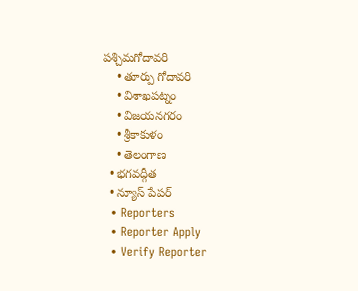పశ్చిమగోదావరి
    • తూర్పు గోదావరి
    • విశాఖపట్నం
    • విజయనగరం
    • శ్రీకాకుళం
    • తెలంగాణ
  • భగవద్గీత
  • న్యూస్ పేపర్
  • Reporters
  • Reporter Apply
  • Verify Reporter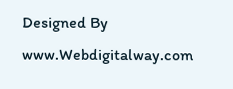Designed By www.Webdigitalway.com